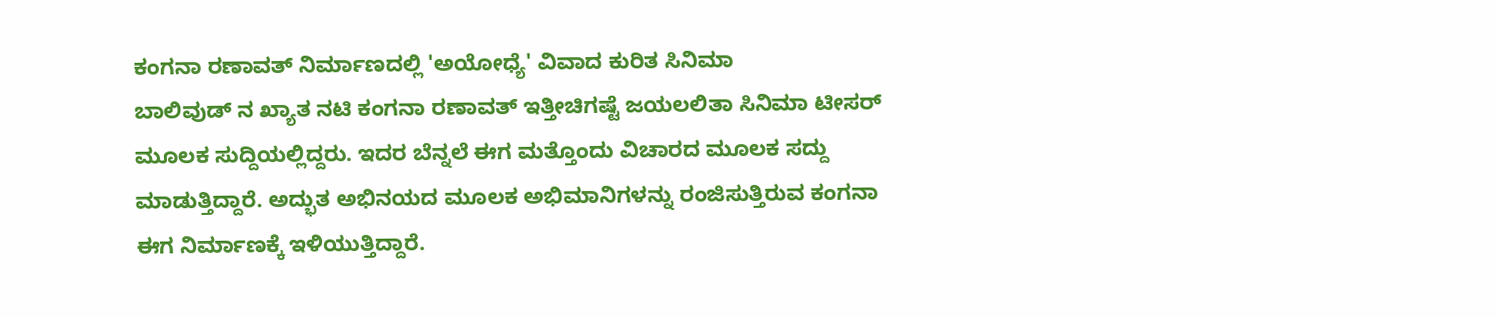ಕಂಗನಾ ರಣಾವತ್ ನಿರ್ಮಾಣದಲ್ಲಿ 'ಅಯೋಧ್ಯೆ' ವಿವಾದ ಕುರಿತ ಸಿನಿಮಾ
ಬಾಲಿವುಡ್ ನ ಖ್ಯಾತ ನಟಿ ಕಂಗನಾ ರಣಾವತ್ ಇತ್ತೀಚಿಗಷ್ಟೆ ಜಯಲಲಿತಾ ಸಿನಿಮಾ ಟೀಸರ್ ಮೂಲಕ ಸುದ್ದಿಯಲ್ಲಿದ್ದರು. ಇದರ ಬೆನ್ನಲೆ ಈಗ ಮತ್ತೊಂದು ವಿಚಾರದ ಮೂಲಕ ಸದ್ದು ಮಾಡುತ್ತಿದ್ದಾರೆ. ಅದ್ಭುತ ಅಭಿನಯದ ಮೂಲಕ ಅಭಿಮಾನಿಗಳನ್ನು ರಂಜಿಸುತ್ತಿರುವ ಕಂಗನಾ ಈಗ ನಿರ್ಮಾಣಕ್ಕೆ ಇಳಿಯುತ್ತಿದ್ದಾರೆ.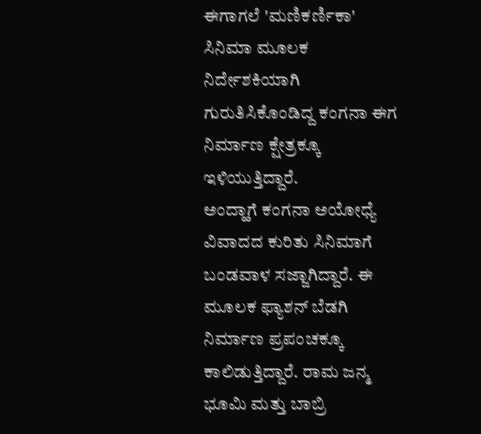ಈಗಾಗಲೆ 'ಮಣಿಕರ್ಣಿಕಾ' ಸಿನಿಮಾ ಮೂಲಕ ನಿರ್ದೇಶಕಿಯಾಗಿ ಗುರುತಿಸಿಕೊಂಡಿದ್ದ ಕಂಗನಾ ಈಗ ನಿರ್ಮಾಣ ಕ್ಷೇತ್ರಕ್ಕೂ ಇಳಿಯುತ್ತಿದ್ದಾರೆ.
ಅಂದ್ಹಾಗೆ ಕಂಗನಾ ಅಯೋಧ್ಯೆ ವಿವಾದದ ಕುರಿತು ಸಿನಿಮಾಗೆ ಬಂಡವಾಳ ಸಜ್ಜಾಗಿದ್ದಾರೆ. ಈ ಮೂಲಕ ಫ್ಯಾಶನ್ ಬೆಡಗಿ ನಿರ್ಮಾಣ ಪ್ರಪಂಚಕ್ಕೂ ಕಾಲಿಡುತ್ತಿದ್ದಾರೆ. ರಾಮ ಜನ್ಮ ಭೂಮಿ ಮತ್ತು ಬಾಬ್ರಿ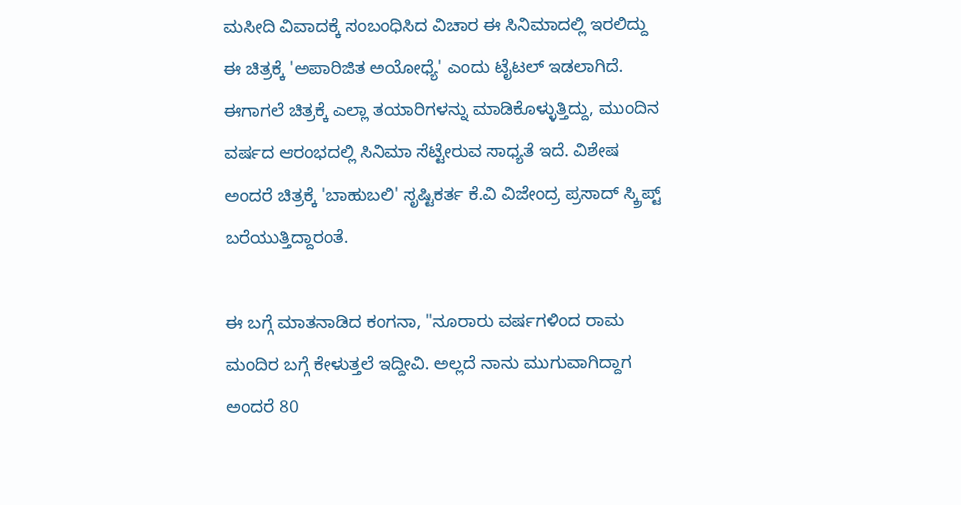ಮಸೀದಿ ವಿವಾದಕ್ಕೆ ಸಂಬಂಧಿಸಿದ ವಿಚಾರ ಈ ಸಿನಿಮಾದಲ್ಲಿ ಇರಲಿದ್ದು ಈ ಚಿತ್ರಕ್ಕೆ 'ಅಪಾರಿಜಿತ ಅಯೋಧ್ಯೆ' ಎಂದು ಟೈಟಲ್ ಇಡಲಾಗಿದೆ.
ಈಗಾಗಲೆ ಚಿತ್ರಕ್ಕೆ ಎಲ್ಲಾ ತಯಾರಿಗಳನ್ನು ಮಾಡಿಕೊಳ್ಳುತ್ತಿದ್ದು, ಮುಂದಿನ ವರ್ಷದ ಆರಂಭದಲ್ಲಿ ಸಿನಿಮಾ ಸೆಟ್ಟೇರುವ ಸಾಧ್ಯತೆ ಇದೆ. ವಿಶೇಷ ಅಂದರೆ ಚಿತ್ರಕ್ಕೆ 'ಬಾಹುಬಲಿ' ಸೃಷ್ಟಿಕರ್ತ ಕೆ.ವಿ ವಿಜೇಂದ್ರ ಪ್ರಸಾದ್ ಸ್ಕ್ರಿಪ್ಟ್ ಬರೆಯುತ್ತಿದ್ದಾರಂತೆ.

ಈ ಬಗ್ಗೆ ಮಾತನಾಡಿದ ಕಂಗನಾ, "ನೂರಾರು ವರ್ಷಗಳಿಂದ ರಾಮ ಮಂದಿರ ಬಗ್ಗೆ ಕೇಳುತ್ತಲೆ ಇದ್ದೀವಿ. ಅಲ್ಲದೆ ನಾನು ಮುಗುವಾಗಿದ್ದಾಗ ಅಂದರೆ 80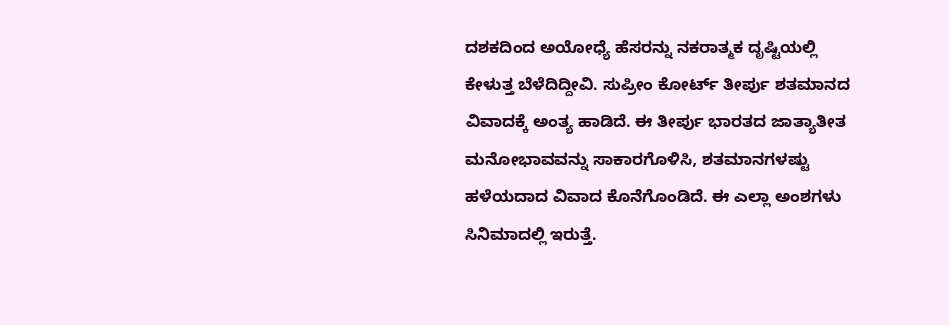ದಶಕದಿಂದ ಅಯೋಧ್ಯೆ ಹೆಸರನ್ನು ನಕರಾತ್ಮಕ ದೃಷ್ಟಿಯಲ್ಲಿ ಕೇಳುತ್ತ ಬೆಳೆದಿದ್ದೀವಿ. ಸುಪ್ರೀಂ ಕೋರ್ಟ್ ತೀರ್ಪು ಶತಮಾನದ ವಿವಾದಕ್ಕೆ ಅಂತ್ಯ ಹಾಡಿದೆ. ಈ ತೀರ್ಪು ಭಾರತದ ಜಾತ್ಯಾತೀತ ಮನೋಭಾವವನ್ನು ಸಾಕಾರಗೊಳಿಸಿ, ಶತಮಾನಗಳಷ್ಟು ಹಳೆಯದಾದ ವಿವಾದ ಕೊನೆಗೊಂಡಿದೆ. ಈ ಎಲ್ಲಾ ಅಂಶಗಳು ಸಿನಿಮಾದಲ್ಲಿ ಇರುತ್ತೆ.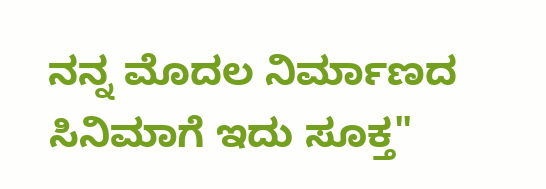ನನ್ನ ಮೊದಲ ನಿರ್ಮಾಣದ ಸಿನಿಮಾಗೆ ಇದು ಸೂಕ್ತ"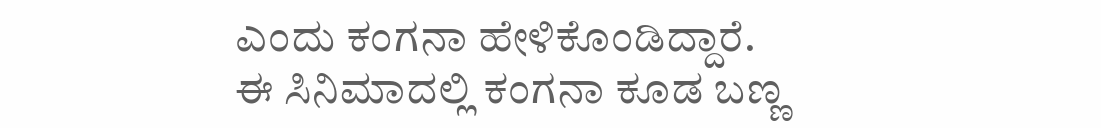ಎಂದು ಕಂಗನಾ ಹೇಳಿಕೊಂಡಿದ್ದಾರೆ.
ಈ ಸಿನಿಮಾದಲ್ಲಿ ಕಂಗನಾ ಕೂಡ ಬಣ್ಣ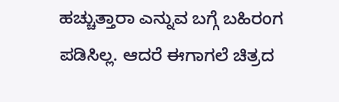ಹಚ್ಚುತ್ತಾರಾ ಎನ್ನುವ ಬಗ್ಗೆ ಬಹಿರಂಗ ಪಡಿಸಿಲ್ಲ. ಆದರೆ ಈಗಾಗಲೆ ಚಿತ್ರದ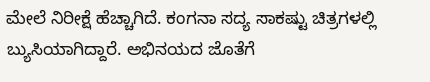ಮೇಲೆ ನಿರೀಕ್ಷೆ ಹೆಚ್ಚಾಗಿದೆ. ಕಂಗನಾ ಸದ್ಯ ಸಾಕಷ್ಟು ಚಿತ್ರಗಳಲ್ಲಿ ಬ್ಯುಸಿಯಾಗಿದ್ದಾರೆ. ಅಭಿನಯದ ಜೊತೆಗೆ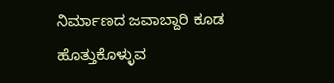ನಿರ್ಮಾಣದ ಜವಾಬ್ದಾರಿ ಕೂಡ ಹೊತ್ತುಕೊಳ್ಳುವ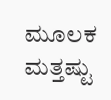ಮೂಲಕ ಮತ್ತಷ್ಟು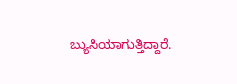ಬ್ಯುಸಿಯಾಗುತ್ತಿದ್ದಾರೆ.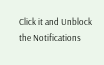Click it and Unblock the Notifications